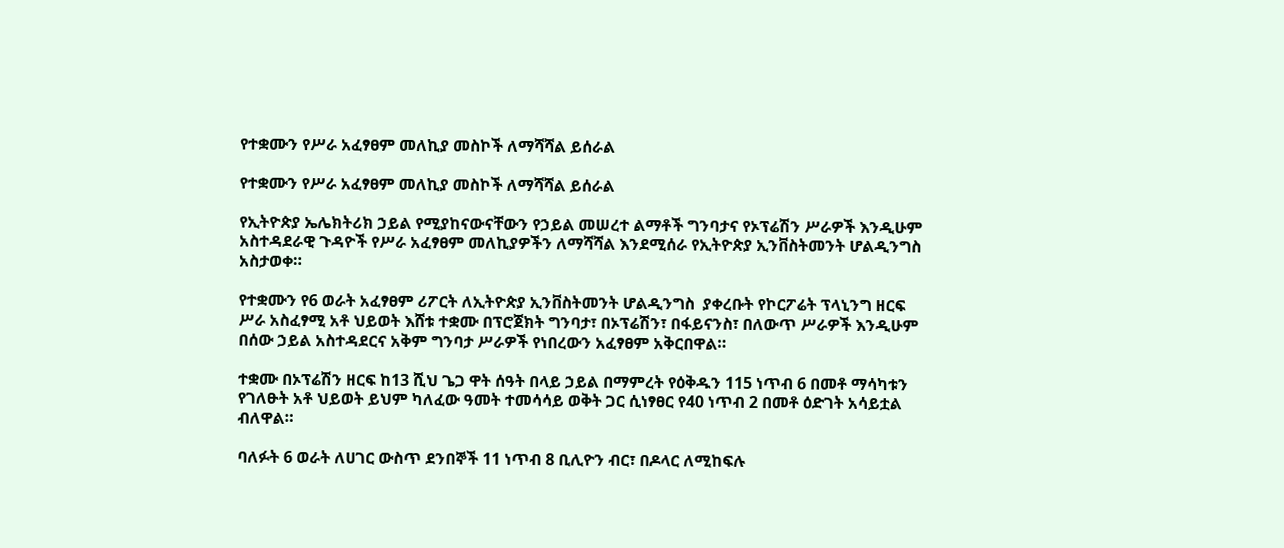የተቋሙን የሥራ አፈፃፀም መለኪያ መስኮች ለማሻሻል ይሰራል

የተቋሙን የሥራ አፈፃፀም መለኪያ መስኮች ለማሻሻል ይሰራል

የኢትዮጵያ ኤሌክትሪክ ኃይል የሚያከናውናቸውን የኃይል መሠረተ ልማቶች ግንባታና የኦፕሬሽን ሥራዎች እንዲሁም አስተዳደራዊ ጉዳዮች የሥራ አፈፃፀም መለኪያዎችን ለማሻሻል እንደሚሰራ የኢትዮጵያ ኢንቨስትመንት ሆልዲንግስ አስታወቀ።

የተቋሙን የ6 ወራት አፈፃፀም ሪፖርት ለኢትዮጵያ ኢንቨስትመንት ሆልዲንግስ  ያቀረቡት የኮርፖሬት ፕላኒንግ ዘርፍ  ሥራ አስፈፃሚ አቶ ህይወት እሸቱ ተቋሙ በፕሮጀክት ግንባታ፣ በኦፕሬሽን፣ በፋይናንስ፣ በለውጥ ሥራዎች እንዲሁም በሰው ኃይል አስተዳደርና አቅም ግንባታ ሥራዎች የነበረውን አፈፃፀም አቅርበዋል።

ተቋሙ በኦፕሬሽን ዘርፍ ከ13 ሺህ ጌጋ ዋት ሰዓት በላይ ኃይል በማምረት የዕቅዱን 115 ነጥብ 6 በመቶ ማሳካቱን የገለፁት አቶ ህይወት ይህም ካለፈው ዓመት ተመሳሳይ ወቅት ጋር ሲነፃፀር የ40 ነጥብ 2 በመቶ ዕድገት አሳይቷል ብለዋል።

ባለፉት 6 ወራት ለሀገር ውስጥ ደንበኞች 11 ነጥብ 8 ቢሊዮን ብር፣ በዶላር ለሚከፍሉ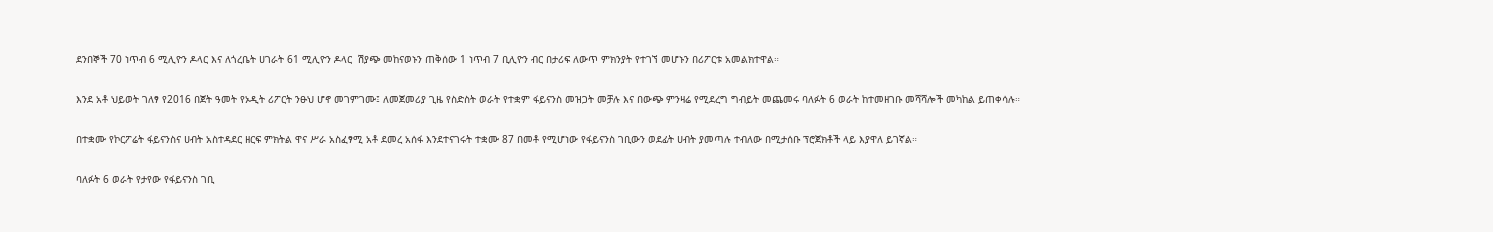ደንበኞች 70 ነጥብ 6 ሚሊዮን ዶላር እና ለጎረቤት ሀገራት 61 ሚሊዮን ዶላር  ሽያጭ መከናወኑን ጠቅሰው 1 ነጥብ 7 ቢሊዮን ብር በታሪፍ ለውጥ ምክንያት የተገኘ መሆኑን በሪፖርቱ አመልክተዋል።

እንደ አቶ ህይወት ገለፃ የ2016 በጀት ዓመት የኦዲት ሪፖርት ንፁህ ሆኖ መገምገሙ፤ ለመጀመሪያ ጊዜ የስድስት ወራት የተቋም ፋይናንስ መዝጋት መቻሉ እና በውጭ ምንዛሬ የሚደረግ ግብይት መጨመሩ ባለፉት 6 ወራት ከተመዘገቡ መሻሻሎች መካከል ይጠቀሳሉ።

በተቋሙ የኮርፖሬት ፋይናንስና ሀብት አስተዳደር ዘርፍ ምክትል ዋና ሥራ አስፈፃሚ አቶ ደመረ አሰፋ እንደተናገሩት ተቋሙ 87 በመቶ የሚሆነው የፋይናንስ ገቢውን ወደፊት ሀብት ያመጣሉ ተብለው በሚታሰቡ ፕሮጀክቶች ላይ እያዋለ ይገኛል።

ባለፉት 6 ወራት የታየው የፋይናንስ ገቢ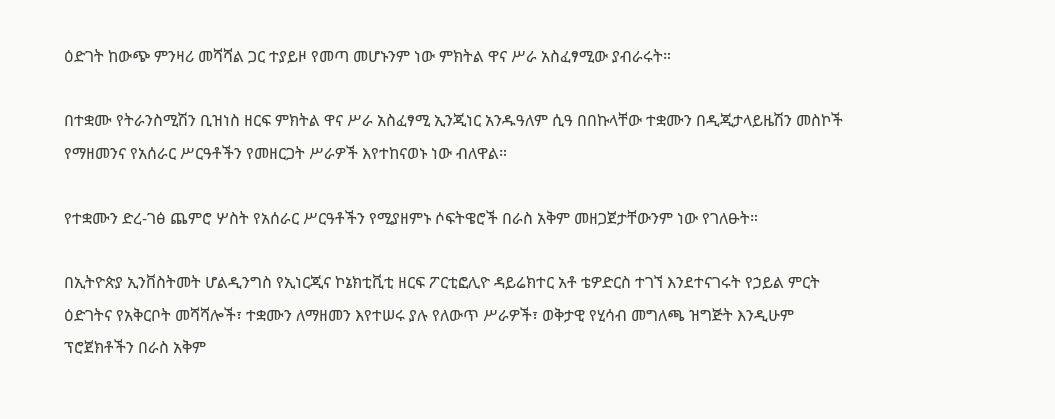ዕድገት ከውጭ ምንዛሪ መሻሻል ጋር ተያይዞ የመጣ መሆኑንም ነው ምክትል ዋና ሥራ አስፈፃሚው ያብራሩት።

በተቋሙ የትራንስሚሽን ቢዝነስ ዘርፍ ምክትል ዋና ሥራ አስፈፃሚ ኢንጂነር አንዱዓለም ሲዓ በበኩላቸው ተቋሙን በዲጂታላይዜሽን መስኮች የማዘመንና የአሰራር ሥርዓቶችን የመዘርጋት ሥራዎች እየተከናወኑ ነው ብለዋል።

የተቋሙን ድረ-ገፅ ጨምሮ ሦስት የአሰራር ሥርዓቶችን የሚያዘምኑ ሶፍትዌሮች በራስ አቅም መዘጋጀታቸውንም ነው የገለፁት።

በኢትዮጵያ ኢንቨስትመት ሆልዲንግስ የኢነርጂና ኮኔክቲቪቲ ዘርፍ ፖርቲፎሊዮ ዳይሬክተር አቶ ቴዎድርስ ተገኘ እንደተናገሩት የኃይል ምርት ዕድገትና የአቅርቦት መሻሻሎች፣ ተቋሙን ለማዘመን እየተሠሩ ያሉ የለውጥ ሥራዎች፣ ወቅታዊ የሂሳብ መግለጫ ዝግጅት እንዲሁም ፕሮጀክቶችን በራስ አቅም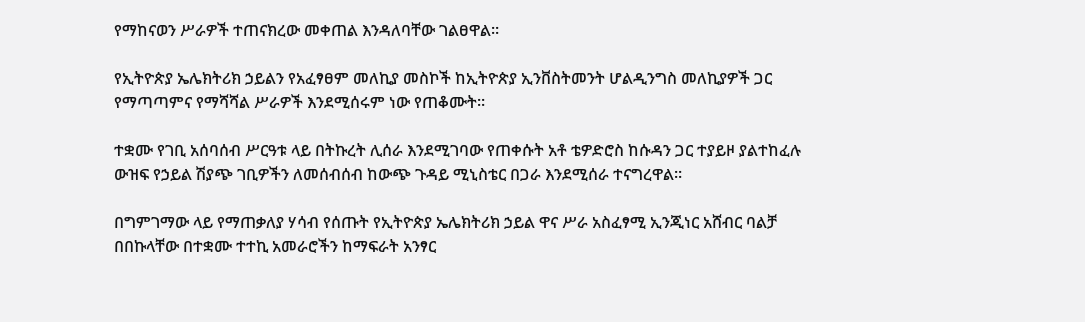የማከናወን ሥራዎች ተጠናክረው መቀጠል እንዳለባቸው ገልፀዋል።

የኢትዮጵያ ኤሌክትሪክ ኃይልን የአፈፃፀም መለኪያ መስኮች ከኢትዮጵያ ኢንቨስትመንት ሆልዲንግስ መለኪያዎች ጋር የማጣጣምና የማሻሻል ሥራዎች እንደሚሰሩም ነው የጠቆሙት።

ተቋሙ የገቢ አሰባሰብ ሥርዓቱ ላይ በትኩረት ሊሰራ እንደሚገባው የጠቀሱት አቶ ቴዎድሮስ ከሱዳን ጋር ተያይዞ ያልተከፈሉ ውዝፍ የኃይል ሽያጭ ገቢዎችን ለመሰብሰብ ከውጭ ጉዳይ ሚኒስቴር በጋራ እንደሚሰራ ተናግረዋል።

በግምገማው ላይ የማጠቃለያ ሃሳብ የሰጡት የኢትዮጵያ ኤሌክትሪክ ኃይል ዋና ሥራ አስፈፃሚ ኢንጂነር አሸብር ባልቻ በበኩላቸው በተቋሙ ተተኪ አመራሮችን ከማፍራት አንፃር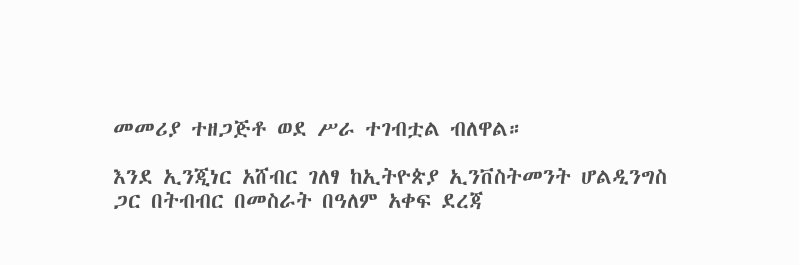መመሪያ ተዘጋጅቶ ወደ ሥራ ተገብቷል ብለዋል።

እንደ ኢንጂነር አሸብር ገለፃ ከኢትዮጵያ ኢንቨስትመንት ሆልዲንግስ ጋር በትብብር በመስራት በዓለም አቀፍ ደረጃ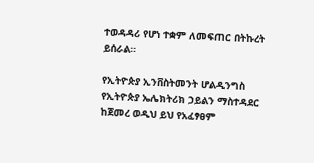ተወዳዳሪ የሆነ ተቋም ለመፍጠር በትኩረት ይሰራል።

የኢትዮጵያ ኢንቨስትመንት ሆልዲንግስ የኢትዮጵያ ኤሌክትሪክ ኃይልን ማስተዳደር ከጀመረ ወዲህ ይህ የአፈፃፀም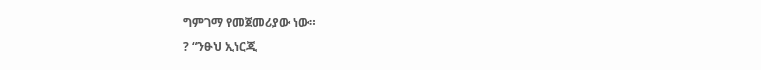ግምገማ የመጀመሪያው ነው።
? “ንፁህ ኢነርጂ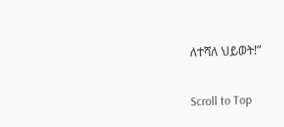ለተሻለ ህይወት!”

Scroll to Top